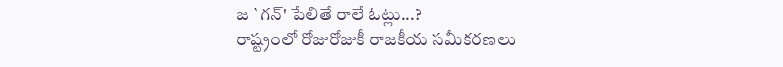జ `గన్' పేలితే రాలే ఓట్లు...?
రాష్ట్రంలో రోజురోజుకీ రాజకీయ సమీకరణలు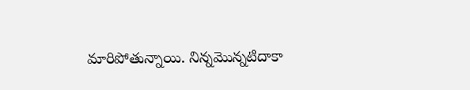మారిపోతున్నాయి. నిన్నమొన్నటిదాకా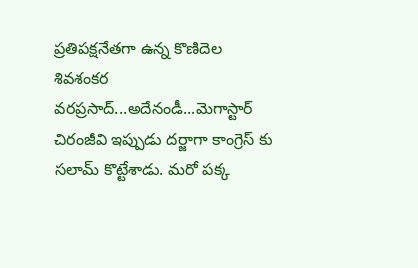ప్రతిపక్షనేతగా ఉన్న కొణిదెల శివశంకర వరప్రసాద్...అదేనండీ...మెగాస్టార్ చిరంజీవి ఇప్పుడు దర్జాగా కాంగ్రెస్ కు సలామ్ కొట్టేశాడు. మరో పక్క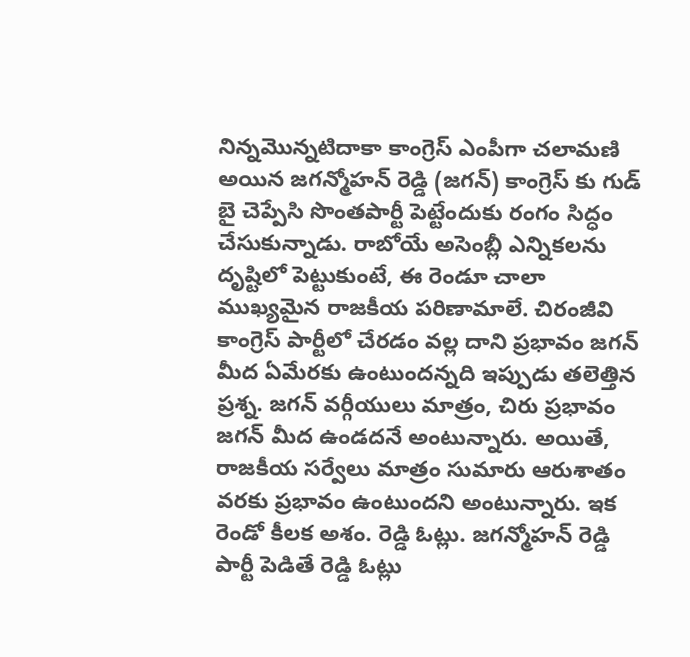నిన్నమొన్నటిదాకా కాంగ్రెస్ ఎంపీగా చలామణి అయిన జగన్మోహన్ రెడ్డి (జగన్) కాంగ్రెస్ కు గుడ్ బై చెప్పేసి సొంతపార్టీ పెట్టేందుకు రంగం సిద్ధం చేసుకున్నాడు. రాబోయే అసెంబ్లీ ఎన్నికలను దృష్టిలో పెట్టుకుంటే, ఈ రెండూ చాలా ముఖ్యమైన రాజకీయ పరిణామాలే. చిరంజీవి కాంగ్రెస్ పార్టీలో చేరడం వల్ల దాని ప్రభావం జగన్ మీద ఏమేరకు ఉంటుందన్నది ఇప్పుడు తలెత్తిన ప్రశ్న. జగన్ వర్గీయులు మాత్రం, చిరు ప్రభావం జగన్ మీద ఉండదనే అంటున్నారు. అయితే, రాజకీయ సర్వేలు మాత్రం సుమారు ఆరుశాతం వరకు ప్రభావం ఉంటుందని అంటున్నారు. ఇక రెండో కీలక అశం. రెడ్డి ఓట్లు. జగన్మోహన్ రెడ్డి పార్టీ పెడితే రెడ్డి ఓట్లు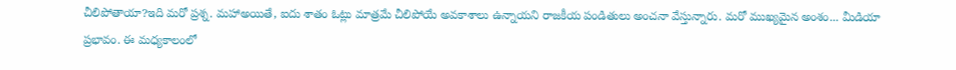చీలిపోతాయా?ఇది మరో ప్రశ్న. మహాఅయితే, ఐదు శాతం ఓట్లు మాత్రమే చీలిపోయే అవకాశాలు ఉన్నాయని రాజకీయ పండితులు అంచనా వేస్తున్నారు. మరో ముఖ్యమైన అంశం... మీడియా ప్రభావం. ఈ మధ్యకాలంలో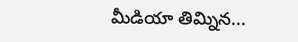మీడియా తిమ్నిన...